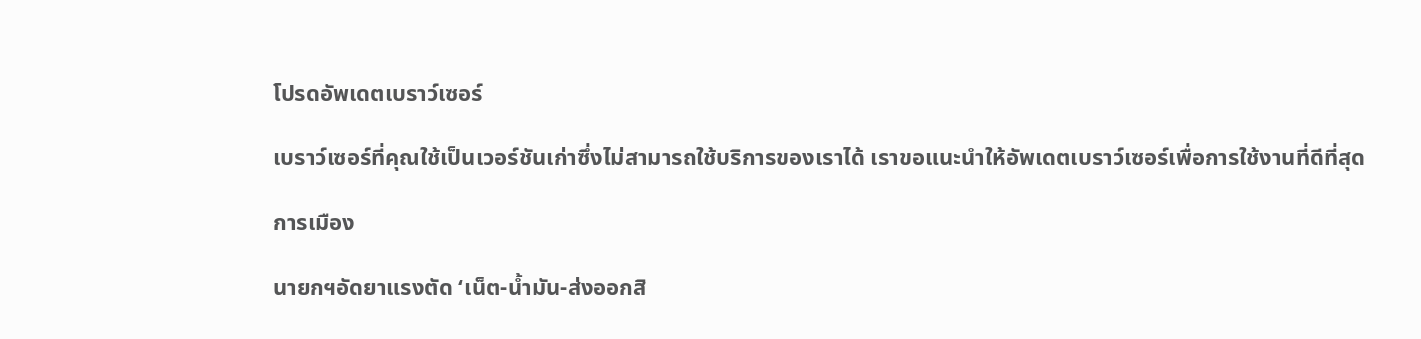โปรดอัพเดตเบราว์เซอร์

เบราว์เซอร์ที่คุณใช้เป็นเวอร์ชันเก่าซึ่งไม่สามารถใช้บริการของเราได้ เราขอแนะนำให้อัพเดตเบราว์เซอร์เพื่อการใช้งานที่ดีที่สุด

การเมือง

นายกฯอัดยาแรงตัด ‘เน็ต-น้ำมัน-ส่งออกสิ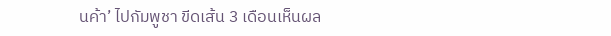นค้า’ ไปกัมพูชา ขีดเส้น 3 เดือนเห็นผล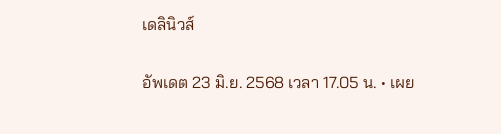เดลินิวส์

อัพเดต 23 มิ.ย. 2568 เวลา 17.05 น. • เผย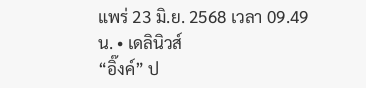แพร่ 23 มิ.ย. 2568 เวลา 09.49 น. • เดลินิวส์
“อิ๊งค์” ป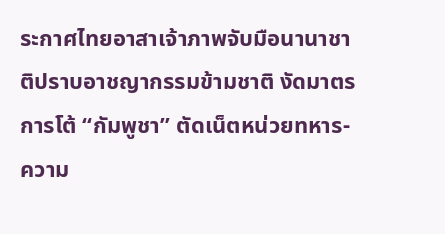ระกาศไทยอาสาเจ้าภาพจับมือนานาชาติปราบอาชญากรรมข้ามชาติ งัดมาตรการโต้ “กัมพูชา” ตัดเน็ตหน่วยทหาร-ความ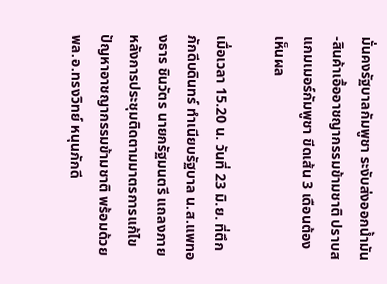มั่นคงรัฐบาลกัมพูชา ระงับส่งออกน้ำมัน-สินค้าเอื้ออาชญากรรมข้ามชาติ ปราบสแกมเมอร์กัมพูชา ขีดเส้น 3 เดือนต้องเห็นผล

เมื่อเวลา 15.20 น. วันที่ 23 มิ.ย. ที่ตึกภักดีบดินทร์ ทำเนียบรัฐบาล น.ส.แพทองธาร ชินวัตร นายกรัฐมนตรี แถลงภายหลังการประชุมติดตามมาตรการแก้ไขปัญหาอาชญากรรมข้ามชาติ พร้อมด้วย พล.อ.ทรงวิทย์ หนุนภักดี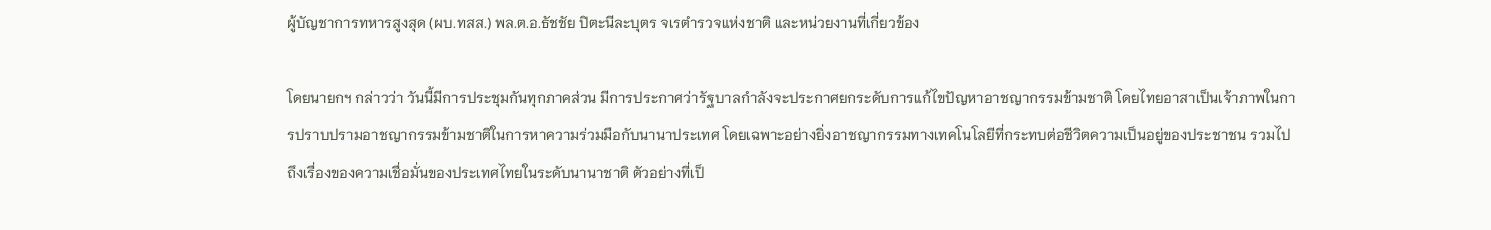ผู้บัญชาการทหารสูงสุด (ผบ.ทสส.) พล.ต.อ.ธัชชัย ปิตะนีละบุตร จเรตำรวจแห่งชาติ และหน่วยงานที่เกี่ยวข้อง

โดยนายกฯ กล่าวว่า วันนี้มีการประชุมกันทุกภาคส่วน มีการประกาศว่ารัฐบาลกำลังจะประกาศยกระดับการแก้ไขปัญหาอาชญากรรมข้ามชาติ โดยไทยอาสาเป็นเจ้าภาพในการปราบปรามอาชญากรรมข้ามชาติในการหาความร่วมมือกับนานาประเทศ โดยเฉพาะอย่างยิ่งอาชญากรรมทางเทคโนโลยีที่กระทบต่อชีวิตความเป็นอยู่ของประชาชน รวมไปถึงเรื่องของความเชื่อมั่นของประเทศไทยในระดับนานาชาติ ตัวอย่างที่เป็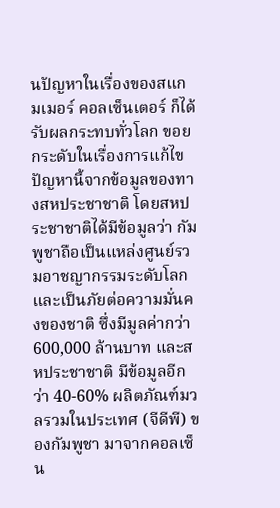นปัญหาในเรื่องของสแกมเมอร์ คอลเซ็นเตอร์ ก็ได้รับผลกระทบทั่วโลก ขอยกระดับในเรื่องการแก้ไขปัญหานี้จากข้อมูลของทางสหประชาชาติ โดยสหประชาชาติได้มีข้อมูลว่า กัมพูชาถือเป็นแหล่งศูนย์รวมอาชญากรรมระดับโลกและเป็นภัยต่อความมั่นคงของชาติ ซึ่งมีมูลค่ากว่า 600,000 ล้านบาท และสหประชาชาติ มีข้อมูลอีกว่า 40-60% ผลิตภัณฑ์มวลรวมในประเทศ (จีดีพี) ของกัมพูชา มาจากคอลเซ็น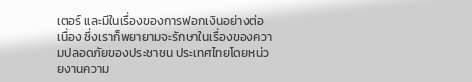เตอร์ และมีในเรื่องของการฟอกเงินอย่างต่อเนื่อง ซึ่งเราก็พยายามจะรักษาในเรื่องของความปลอดภัยของประชาชน ประเทศไทยโดยหน่วยงานความ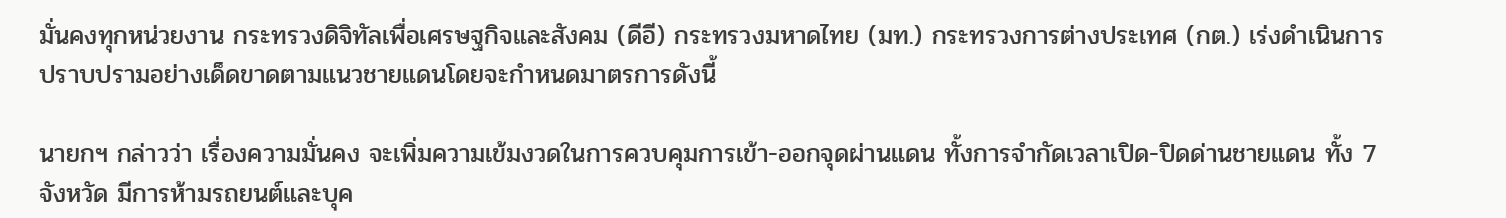มั่นคงทุกหน่วยงาน กระทรวงดิจิทัลเพื่อเศรษฐกิจและสังคม (ดีอี) กระทรวงมหาดไทย (มท.) กระทรวงการต่างประเทศ (กต.) เร่งดำเนินการปราบปรามอย่างเด็ดขาดตามแนวชายแดนโดยจะกำหนดมาตรการดังนี้

นายกฯ กล่าวว่า เรื่องความมั่นคง จะเพิ่มความเข้มงวดในการควบคุมการเข้า-ออกจุดผ่านแดน ทั้งการจำกัดเวลาเปิด-ปิดด่านชายแดน ทั้ง 7 จังหวัด มีการห้ามรถยนต์และบุค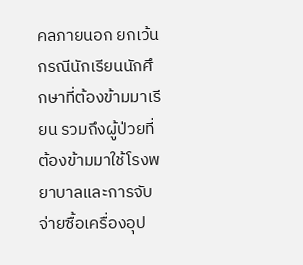คลภายนอก ยกเว้นกรณีนักเรียนนักศึกษาที่ต้องข้ามมาเรียน รวมถึงผู้ป่วยที่ต้องข้ามมาใช้โรงพยาบาลและการจับจ่ายซื้อเครื่องอุป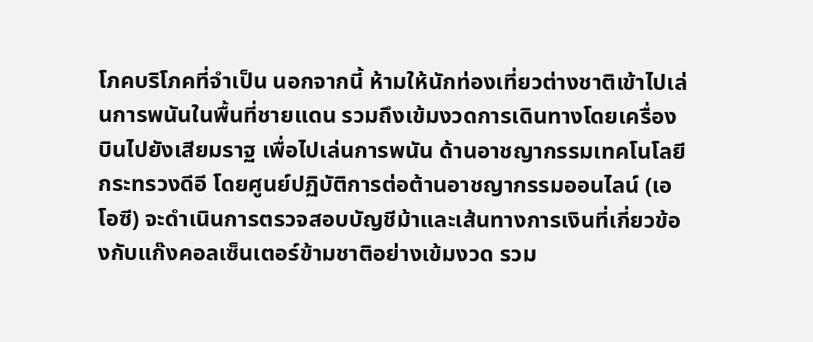โภคบริโภคที่จำเป็น นอกจากนี้ ห้ามให้นักท่องเที่ยวต่างชาติเข้าไปเล่นการพนันในพื้นที่ชายแดน รวมถึงเข้มงวดการเดินทางโดยเครื่องบินไปยังเสียมราฐ เพื่อไปเล่นการพนัน ด้านอาชญากรรมเทคโนโลยี กระทรวงดีอี โดยศูนย์ปฏิบัติการต่อต้านอาชญากรรมออนไลน์ (เอโอซี) จะดำเนินการตรวจสอบบัญชีม้าและเส้นทางการเงินที่เกี่ยวข้องกับแก๊งคอลเซ็นเตอร์ข้ามชาติอย่างเข้มงวด รวม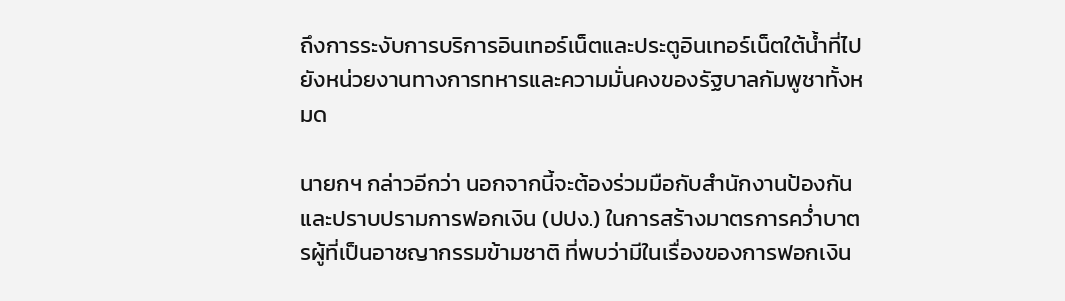ถึงการระงับการบริการอินเทอร์เน็ตและประตูอินเทอร์เน็ตใต้น้ำที่ไปยังหน่วยงานทางการทหารและความมั่นคงของรัฐบาลกัมพูชาทั้งหมด

นายกฯ กล่าวอีกว่า นอกจากนี้จะต้องร่วมมือกับสำนักงานป้องกันและปราบปรามการฟอกเงิน (ปปง.) ในการสร้างมาตรการคว่ำบาตรผู้ที่เป็นอาชญากรรมข้ามชาติ ที่พบว่ามีในเรื่องของการฟอกเงิน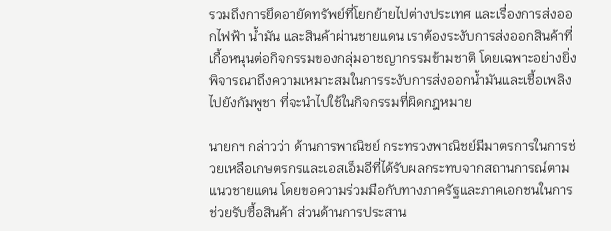รวมถึงการยึดอายัดทรัพย์ที่โยกย้ายไปต่างประเทศ และเรื่องการส่งออกไฟฟ้า น้ำมัน และสินค้าผ่านชายแดน เราต้องระงับการส่งออกสินค้าที่เกื้อหนุนต่อกิจกรรมของกลุ่มอาชญากรรมข้ามชาติ โดยเฉพาะอย่างยิ่งพิจารณาถึงความเหมาะสมในการระงับการส่งออกน้ำมันและเชื้อเพลิงไปยังกัมพูชา ที่จะนำไปใช้ในกิจกรรมที่ผิดกฎหมาย

นายกฯ กล่าวว่า ด้านการพาณิชย์ กระทรวงพาณิชย์มีมาตรการในการช่วยเหลือเกษตรกรและเอสเอ็มอีที่ได้รับผลกระทบจากสถานการณ์ตามแนวชายแดน โดยขอความร่วมมือกับทางภาครัฐและภาคเอกชนในการช่วยรับซื้อสินค้า ส่วนด้านการประสาน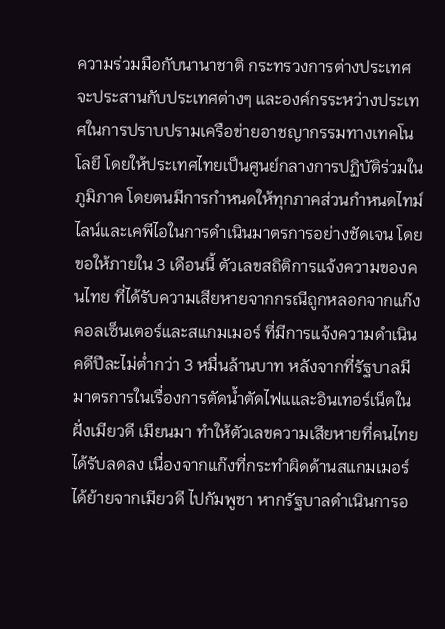ความร่วมมือกับนานาชาติ กระทรวงการต่างประเทศจะประสานกับประเทศต่างๆ และองค์กรระหว่างประเทศในการปราบปรามเครือข่ายอาชญากรรมทางเทคโนโลยี โดยให้ประเทศไทยเป็นศูนย์กลางการปฏิบัติร่วมในภูมิภาค โดยตนมีการกำหนดให้ทุกภาคส่วนกำหนดไทม์ไลน์และเคพีไอในการดำเนินมาตรการอย่างชัดเจน โดยขอให้ภายใน 3 เดือนนี้ ตัวเลขสถิติการแจ้งความของคนไทย ที่ได้รับความเสียหายจากกรณีถูกหลอกจากแก๊งคอลเซ็นเตอร์และสแกมเมอร์ ที่มีการแจ้งความดำเนินคดีปีละไม่ต่ำกว่า 3 หมื่นล้านบาท หลังจากที่รัฐบาลมีมาตรการในเรื่องการตัดน้ำตัดไฟแและอินเทอร์เน็ตในฝั่งเมียวดี เมียนมา ทำให้ตัวเลขความเสียหายที่คนไทยได้รับลดลง เนื่องจากแก๊งที่กระทำผิดด้านสแกมเมอร์ได้ย้ายจากเมียวดี ไปกัมพูชา หากรัฐบาลดำเนินการอ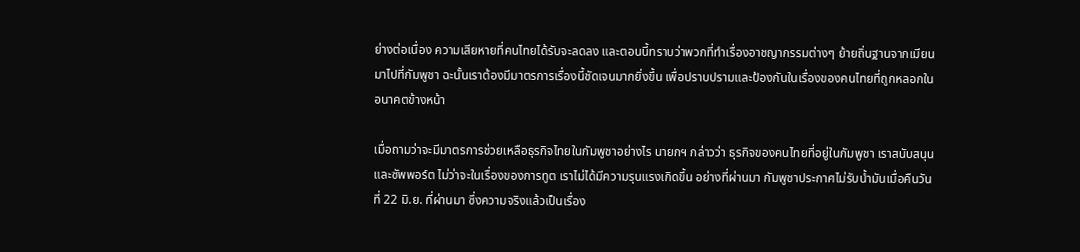ย่างต่อเนื่อง ความเสียหายที่คนไทยได้รับจะลดลง และตอนนี้ทราบว่าพวกที่ทำเรื่องอาชญากรรมต่างๆ ย้ายถิ่นฐานจากเมียนมาไปที่กัมพูชา ฉะนั้นเราต้องมีมาตรการเรื่องนี้ชัดเจนมากยิ่งขึ้น เพื่อปราบปรามและป้องกันในเรื่องของคนไทยที่ถูกหลอกในอนาคตข้างหน้า

เมื่อถามว่าจะมีมาตรการช่วยเหลือธุรกิจไทยในกัมพูชาอย่างไร นายกฯ กล่าวว่า ธุรกิจของคนไทยที่อยู่ในกัมพูชา เราสนับสนุนและซัพพอร์ต ไม่ว่าจะในเรื่องของการทูต เราไม่ได้มีความรุนแรงเกิดขึ้น อย่างที่ผ่านมา กัมพูชาประกาศไม่รับน้ำมันเมื่อคืนวันที่ 22 มิ.ย. ที่ผ่านมา ซึ่งความจริงแล้วเป็นเรื่อง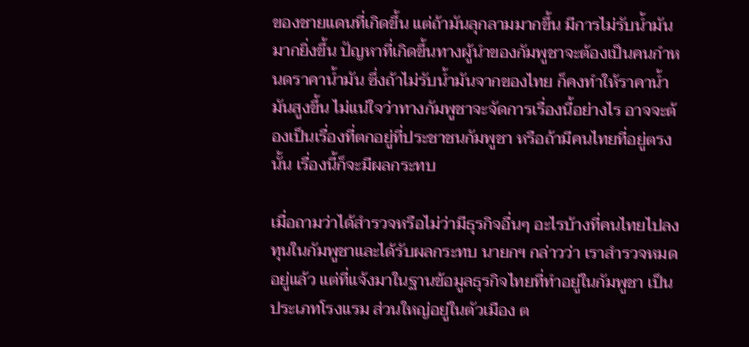ของชายแดนที่เกิดขึ้น แต่ถ้ามันลุกลามมากขึ้น มีการไม่รับน้ำมันมากยิ่งขึ้น ปัญหาที่เกิดขึ้นทางผู้นำของกัมพูชาจะต้องเป็นคนกำหนดราคาน้ำมัน ซึ่งถ้าไม่รับน้ำมันจากของไทย ก็คงทำให้ราคาน้ำมันสูงขึ้น ไม่แน่ใจว่าทางกัมพูชาจะจัดการเรื่องนี้อย่างไร อาจจะต้องเป็นเรื่องที่ตกอยู่ที่ประชาชนกัมพูชา หรือถ้ามีคนไทยที่อยู่ตรงนั้น เรื่องนี้ก็จะมีผลกระทบ

เมื่อถามว่าได้สำรวจหรือไม่ว่ามีธุรกิจอื่นๆ อะไรบ้างที่คนไทยไปลงทุนในกัมพูชาและได้รับผลกระทบ นายกฯ กล่าวว่า เราสำรวจหมดอยู่แล้ว แต่ที่แจ้งมาในฐานข้อมูลธุรกิจไทยที่ทำอยู่ในกัมพูชา เป็นประเภทโรงแรม ส่วนใหญ่อยู่ในตัวเมือง ต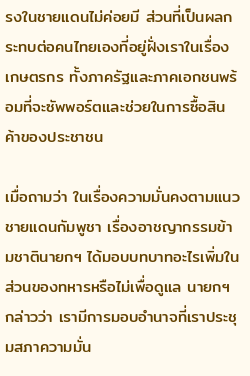รงในชายแดนไม่ค่อยมี ส่วนที่เป็นผลกระทบต่อคนไทยเองที่อยู่ฝั่งเราในเรื่องเกษตรกร ทั้งภาครัฐและภาคเอกชนพร้อมที่จะซัพพอร์ตและช่วยในการซื้อสินค้าของประชาชน

เมื่อถามว่า ในเรื่องความมั่นคงตามแนวชายแดนกัมพูชา เรื่องอาชญากรรมข้ามชาตินายกฯ ได้มอบบทบาทอะไรเพิ่มในส่วนของทหารหรือไม่เพื่อดูแล นายกฯ กล่าวว่า เรามีการมอบอำนาจที่เราประชุมสภาความมั่น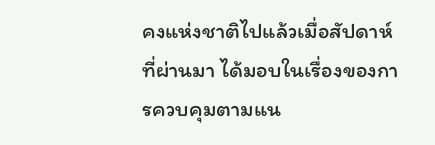คงแห่งชาติไปแล้วเมื่อสัปดาห์ที่ผ่านมา ได้มอบในเรื่องของการควบคุมตามแน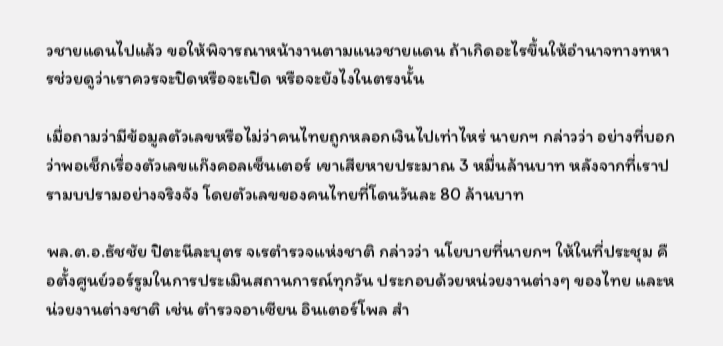วชายแดนไปแล้ว ขอให้พิจารณาหน้างานตามแนวชายแดน ถ้าเกิดอะไรขึ้นให้อำนาจทางทหารช่วยดูว่าเราควรจะปิดหรือจะเปิด หรือจะยังไงในตรงนั้น

เมื่อถามว่ามีข้อมูลตัวเลขหรือไม่ว่าคนไทยถูกหลอกเงินไปเท่าไหร่ นายกฯ กล่าวว่า อย่างที่บอกว่าพอเช็กเรื่องตัวเลขแก๊งคอลเซ็นเตอร์ เขาเสียหายประมาณ 3 หมื่นล้านบาท หลังจากที่เราปรามบปรามอย่างจริงจัง โดยตัวเลขของคนไทยที่โดนวันละ 80 ล้านบาท

พล.ต.อ.ธัชชัย ปิตะนีละบุตร จเรตำรวจแห่งชาติ กล่าวว่า นโยบายที่นายกฯ ให้ในที่ประชุม คือตั้งศูนย์วอร์รูมในการประเมินสถานการณ์ทุกวัน ประกอบด้วยหน่วยงานต่างๆ ของไทย และหน่วยงานต่างชาติ เช่น ตำรวจอาเซียน อินเตอร์โพล สำ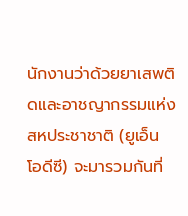นักงานว่าด้วยยาเสพติดและอาชญากรรมแห่งสหประชาชาติ (ยูเอ็น โอดีซี) จะมารวมกันที่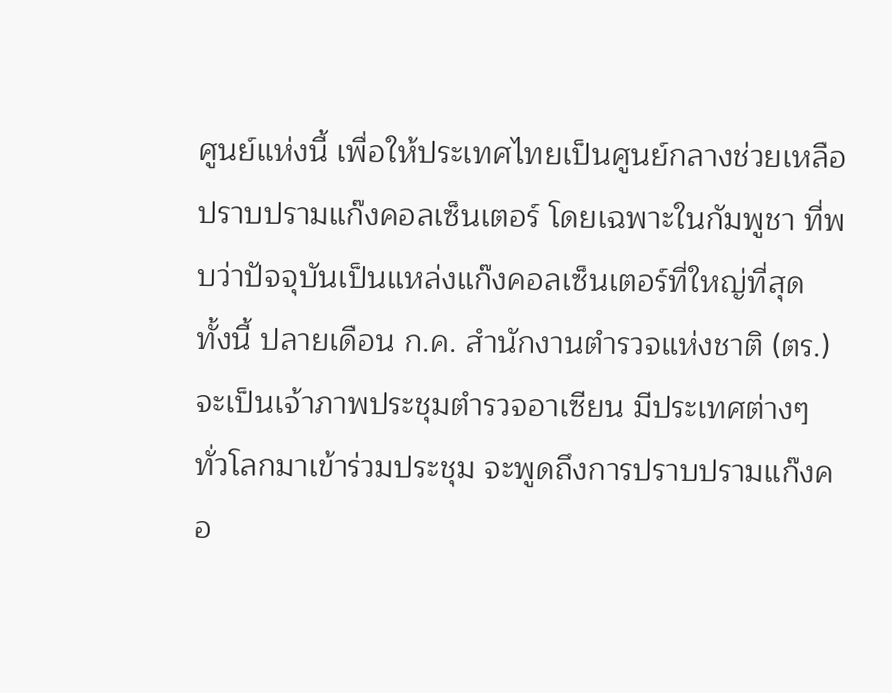ศูนย์แห่งนี้ เพื่อให้ประเทศไทยเป็นศูนย์กลางช่วยเหลือปราบปรามแก๊งคอลเซ็นเตอร์ โดยเฉพาะในกัมพูชา ที่พบว่าปัจจุบันเป็นแหล่งแก๊งคอลเซ็นเตอร์ที่ใหญ่ที่สุด ทั้งนี้ ปลายเดือน ก.ค. สำนักงานตำรวจแห่งชาติ (ตร.) จะเป็นเจ้าภาพประชุมตำรวจอาเซียน มีประเทศต่างๆ ทั่วโลกมาเข้าร่วมประชุม จะพูดถึงการปราบปรามแก๊งคอ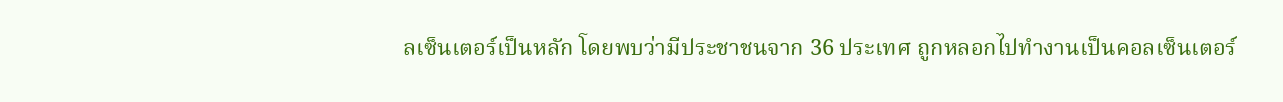ลเซ็นเตอร์เป็นหลัก โดยพบว่ามีประชาชนจาก 36 ประเทศ ถูกหลอกไปทำงานเป็นคอลเซ็นเตอร์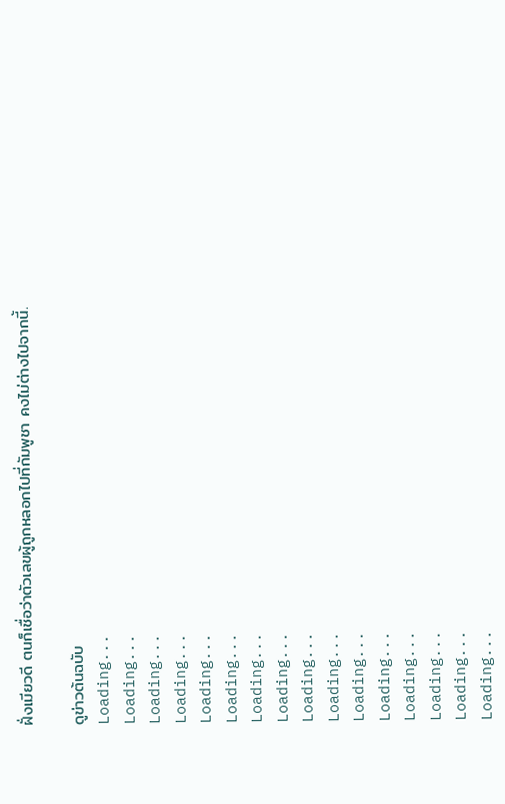ฝั่งเมียวดี ตนก็เชื่อว่าตัวเลขผู้ถูกหลอกไปที่กัมพูชา คงไม่ต่างไปจากนี้.

ดูข่าวต้นฉบับ
Loading...
Loading...
Loading...
Loading...
Loading...
Loading...
Loading...
Loading...
Loading...
Loading...
Loading...
Loading...
Loading...
Loading...
Loading...
Loading...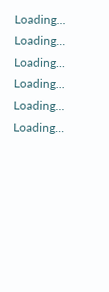Loading...
Loading...
Loading...
Loading...
Loading...
Loading...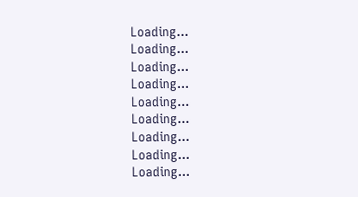Loading...
Loading...
Loading...
Loading...
Loading...
Loading...
Loading...
Loading...
Loading...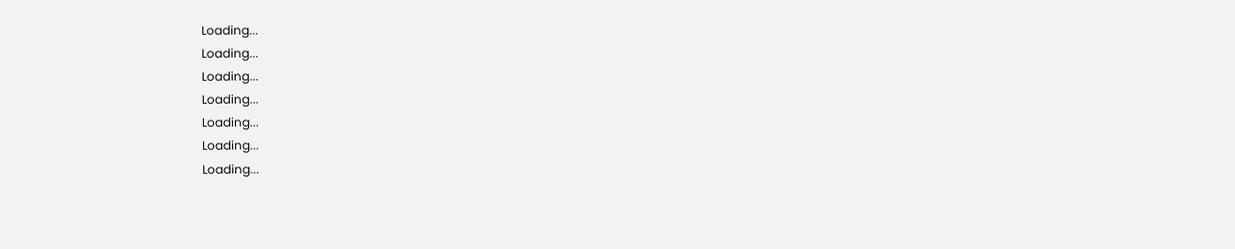Loading...
Loading...
Loading...
Loading...
Loading...
Loading...
Loading...